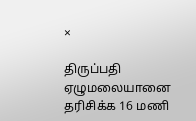×

திருப்பதி ஏழுமலையானை தரிசிக்க 16 மணி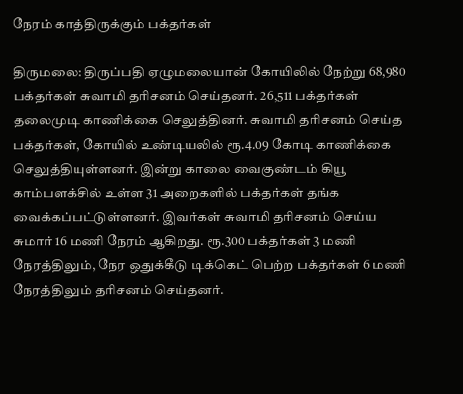நேரம் காத்திருக்கும் பக்தர்கள்

திருமலை: திருப்பதி ஏழுமலையான் கோயிலில் நேற்று 68,980 பக்தர்கள் சுவாமி தரிசனம் செய்தனர். 26,511 பக்தர்கள் தலைமுடி காணிக்கை செலுத்தினர். சுவாமி தரிசனம் செய்த பக்தர்கள், கோயில் உண்டியலில் ரூ.4.09 கோடி காணிக்கை செலுத்தியுள்ளனர். இன்று காலை வைகுண்டம் கியூ காம்பளக்சில் உள்ள 31 அறைகளில் பக்தர்கள் தங்க வைக்கப்பட்டுள்ளனர். இவர்கள் சுவாமி தரிசனம் செய்ய சுமார் 16 மணி நேரம் ஆகிறது. ரூ.300 பக்தர்கள் 3 மணி நேரத்திலும், நேர ஒதுக்கீடு டிக்கெட் பெற்ற பக்தர்கள் 6 மணி நேரத்திலும் தரிசனம் செய்தனர்.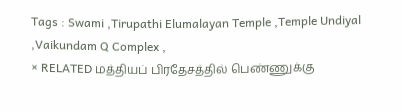Tags : Swami ,Tirupathi Elumalayan Temple ,Temple Undiyal ,Vaikundam Q Complex ,
× RELATED மத்தியப் பிரதேசத்தில் பெண்ணுக்கு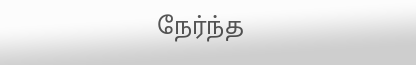நேர்ந்த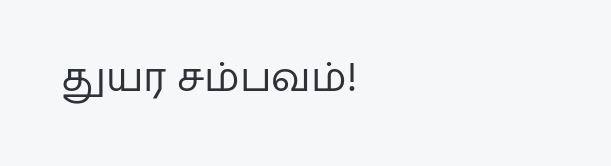துயர சம்பவம்!